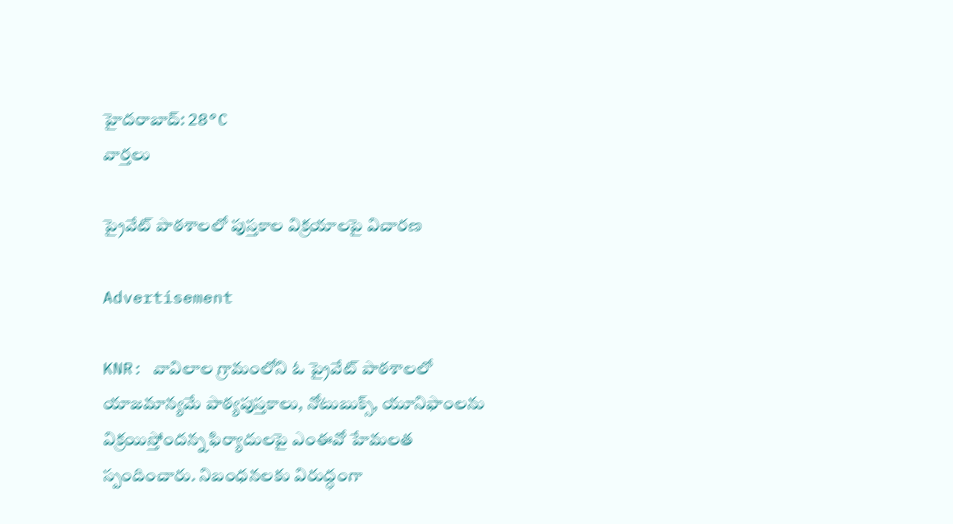హైదరాబాద్: 28°C
వార్తలు

ప్రైవేట్ పాఠశాలలో పుస్తకాల విక్రయాలపై విచారణ

Advertisement

KNR: వావిలాల గ్రామంలోని ఓ ప్రైవేట్ పాఠశాలలో యాజమాన్యమే పాఠ్యపుస్తకాలు, నోటుబుక్స్, యూనిఫాంలను విక్రయిస్తోందన్న ఫిర్యాదులపై ఎంఈవో హేమలత స్పందించారు. నిబంధనలకు విరుద్ధంగా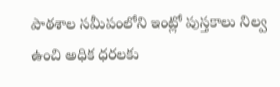పాఠశాల సమీపంలోని ఇంట్లో పుస్తకాలు నిల్వ ఉంచి అధిక ధరలకు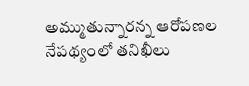అమ్ముతున్నారన్న ఆరోపణల నేపథ్యంలో తనిఖీలు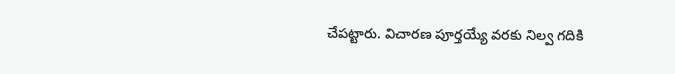చేపట్టారు. విచారణ పూర్తయ్యే వరకు నిల్వ గదికి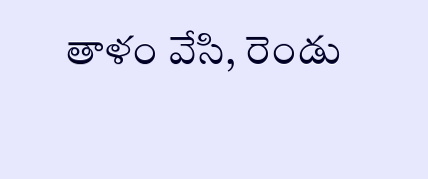తాళం వేసి, రెండు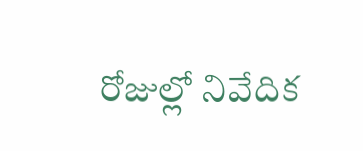రోజుల్లో నివేదిక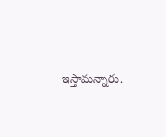ఇస్తామన్నారు.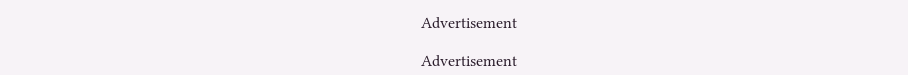Advertisement

Advertisement